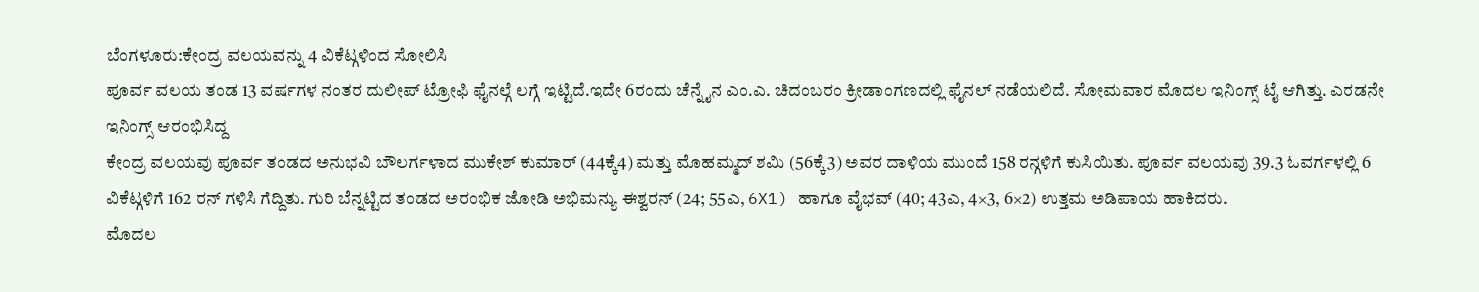ಬೆಂಗಳೂರು:ಕೇಂದ್ರ ವಲಯವನ್ನು 4 ವಿಕೆಟ್ಗಳಿಂದ ಸೋಲಿಸಿ
ಪೂರ್ವ ವಲಯ ತಂಡ 13 ವರ್ಷಗಳ ನಂತರ ದುಲೀಪ್ ಟ್ರೋಫಿ ಫೈನಲ್ಗೆ ಲಗ್ಗೆ ಇಟ್ಟಿದೆ.ಇದೇ 6ರಂದು ಚೆನ್ನೈನ ಎಂ.ಎ. ಚಿದಂಬರಂ ಕ್ರೀಡಾಂಗಣದಲ್ಲಿ ಫೈನಲ್ ನಡೆಯಲಿದೆ. ಸೋಮವಾರ ಮೊದಲ ಇನಿಂಗ್ಸ್ ಟೈ ಆಗಿತ್ತು. ಎರಡನೇ ಇನಿಂಗ್ಸ್ ಆರಂಭಿಸಿದ್ದ
ಕೇಂದ್ರ ವಲಯವು ಪೂರ್ವ ತಂಡದ ಅನುಭವಿ ಬೌಲರ್ಗಳಾದ ಮುಕೇಶ್ ಕುಮಾರ್ (44ಕ್ಕೆ4) ಮತ್ತು ಮೊಹಮ್ಮದ್ ಶಮಿ (56ಕ್ಕೆ3) ಅವರ ದಾಳಿಯ ಮುಂದೆ 158 ರನ್ಗಳಿಗೆ ಕುಸಿಯಿತು. ಪೂರ್ವ ವಲಯವು 39.3 ಓವರ್ಗಳಲ್ಲಿ 6 ವಿಕೆಟ್ಗಳಿಗೆ 162 ರನ್ ಗಳಿಸಿ ಗೆದ್ದಿತು. ಗುರಿ ಬೆನ್ನಟ್ಟಿದ ತಂಡದ ಅರಂಭಿಕ ಜೋಡಿ ಅಭಿಮನ್ಯು ಈಶ್ವರನ್ (24; 55ಎ, 6X1) ಹಾಗೂ ವೈಭವ್ (40; 43ಎ, 4×3, 6×2) ಉತ್ತಮ ಅಡಿಪಾಯ ಹಾಕಿದರು.
ಮೊದಲ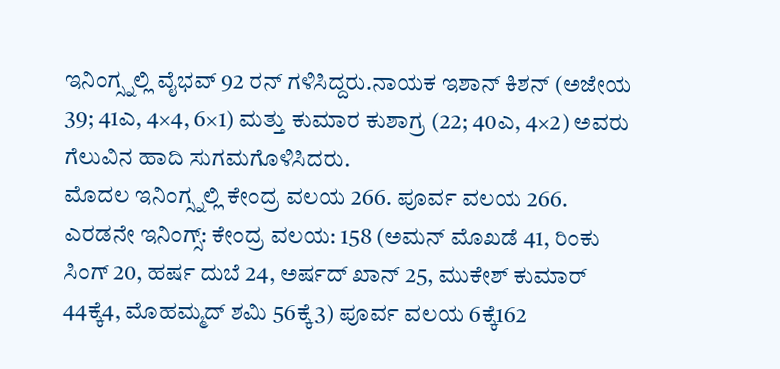ಇನಿಂಗ್ಸ್ನಲ್ಲಿ ವೈಭವ್ 92 ರನ್ ಗಳಿಸಿದ್ದರು.ನಾಯಕ ಇಶಾನ್ ಕಿಶನ್ (ಅಜೇಯ 39; 41ಎ, 4×4, 6×1) ಮತ್ತು ಕುಮಾರ ಕುಶಾಗ್ರ (22; 40ಎ, 4×2) ಅವರು ಗೆಲುವಿನ ಹಾದಿ ಸುಗಮಗೊಳಿಸಿದರು.
ಮೊದಲ ಇನಿಂಗ್ಸ್ನಲ್ಲಿ ಕೇಂದ್ರ ವಲಯ 266. ಪೂರ್ವ ವಲಯ 266. ಎರಡನೇ ಇನಿಂಗ್ಸ್: ಕೇಂದ್ರ ವಲಯ: 158 (ಅಮನ್ ಮೊಖಡೆ 41, ರಿಂಕು ಸಿಂಗ್ 20, ಹರ್ಷ ದುಬೆ 24, ಅರ್ಷದ್ ಖಾನ್ 25, ಮುಕೇಶ್ ಕುಮಾರ್ 44ಕ್ಕೆ4, ಮೊಹಮ್ಮದ್ ಶಮಿ 56ಕ್ಕೆ3) ಪೂರ್ವ ವಲಯ 6ಕ್ಕೆ162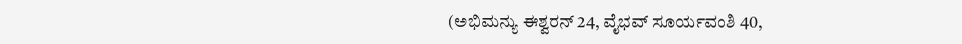(ಅಭಿಮನ್ಯು ಈಶ್ವರನ್ 24, ವೈಭವ್ ಸೂರ್ಯವಂಶಿ 40,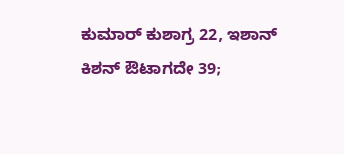ಕುಮಾರ್ ಕುಶಾಗ್ರ 22, ಇಶಾನ್ ಕಿಶನ್ ಔಟಾಗದೇ 39;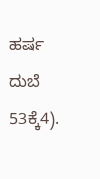ಹರ್ಷ ದುಬೆ 53ಕ್ಕೆ4).